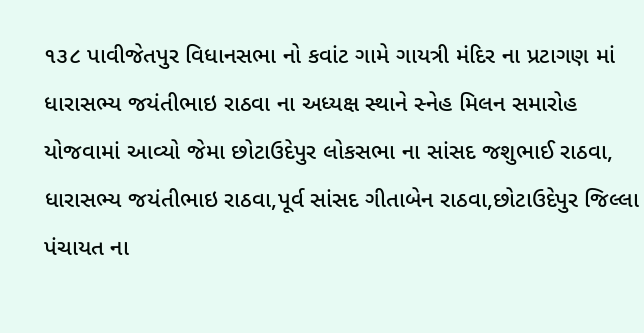૧૩૮ પાવીજેતપુર વિધાનસભા નો કવાંટ ગામે ગાયત્રી મંદિર ના પ્રટાગણ માં ધારાસભ્ય જયંતીભાઇ રાઠવા ના અધ્યક્ષ સ્થાને સ્નેહ મિલન સમારોહ યોજવામાં આવ્યો જેમા છોટાઉદેપુર લોકસભા ના સાંસદ જશુભાઈ રાઠવા, ધારાસભ્ય જયંતીભાઇ રાઠવા,પૂર્વ સાંસદ ગીતાબેન રાઠવા,છોટાઉદેપુર જિલ્લા પંચાયત ના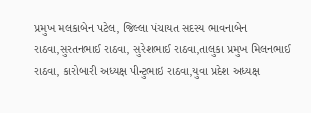પ્રમુખ મલકાબેન પટેલ, જિલ્લા પંચાયત સદસ્ય ભાવનાબેન રાઠવા,સુરતનભાઈ રાઠવા, સુરેશભાઈ રાઠવા,તાલુકા પ્રમુખ મિલનભાઈ રાઠવા, કારોબારી અધ્યક્ષ પીન્ટુભાઇ રાઠવા,યુવા પ્રદેશ અધ્યક્ષ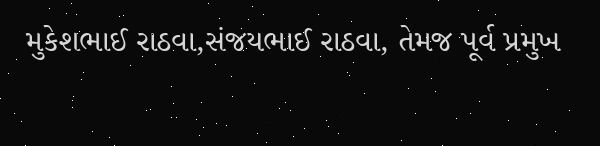મુકેશભાઈ રાઠવા,સંજયભાઈ રાઠવા, તેમજ પૂર્વ પ્રમુખ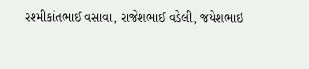રશ્મીકાંતભાઈ વસાવા, રાજેશભાઈ વડેલી, જયેશભાઇ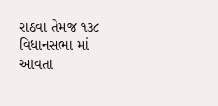રાઠવા તેમજ ૧૩૮ વિધાનસભા માં આવતા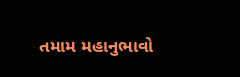તમામ મહાનુભાવો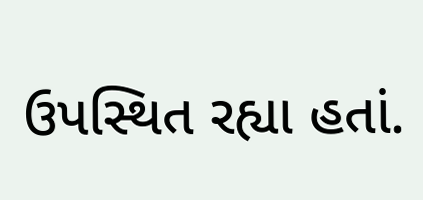ઉપસ્થિત રહ્યા હતાં.